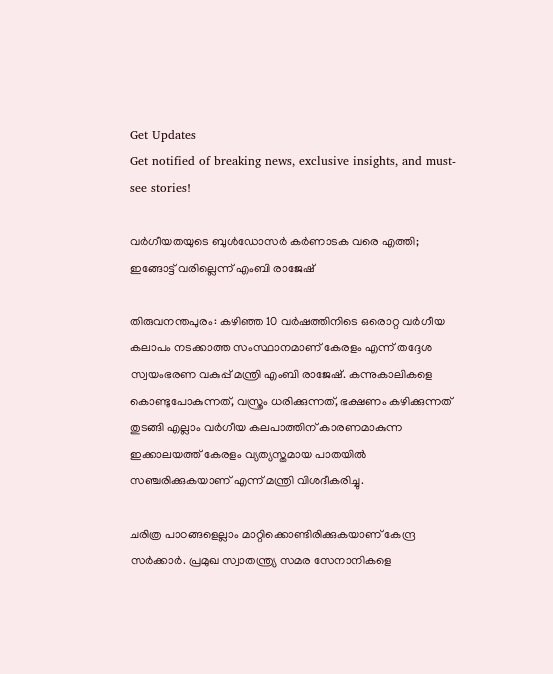Get Updates
Get notified of breaking news, exclusive insights, and must-see stories!

വര്‍ഗീയതയുടെ ബുള്‍ഡോസര്‍ കര്‍ണാടക വരെ എത്തി; ഇങ്ങോട്ട് വരില്ലെന്ന് എംബി രാജേഷ്

തിരുവനന്തപുരം: കഴിഞ്ഞ 10 വര്‍ഷത്തിനിടെ ഒരൊറ്റ വര്‍ഗീയ കലാപം നടക്കാത്ത സംസ്ഥാനമാണ് കേരളം എന്ന് തദ്ദേശ സ്വയംഭരണ വകുപ്പ് മന്ത്രി എംബി രാജേഷ്. കന്നുകാലികളെ കൊണ്ടുപോകുന്നത്, വസ്ത്രം ധരിക്കുന്നത്, ഭക്ഷണം കഴിക്കുന്നത് തുടങ്ങി എല്ലാം വര്‍ഗീയ കലപാത്തിന് കാരണമാകുന്ന ഇക്കാലയത്ത് കേരളം വ്യത്യസ്തമായ പാതയില്‍ സഞ്ചരിക്കുകയാണ് എന്ന് മന്ത്രി വിശദീകരിച്ചു.

ചരിത്ര പാഠങ്ങളെല്ലാം മാറ്റിക്കൊണ്ടിരിക്കുകയാണ് കേന്ദ്ര സര്‍ക്കാര്‍. പ്രമുഖ സ്വാതന്ത്ര്യ സമര സേനാനികളെ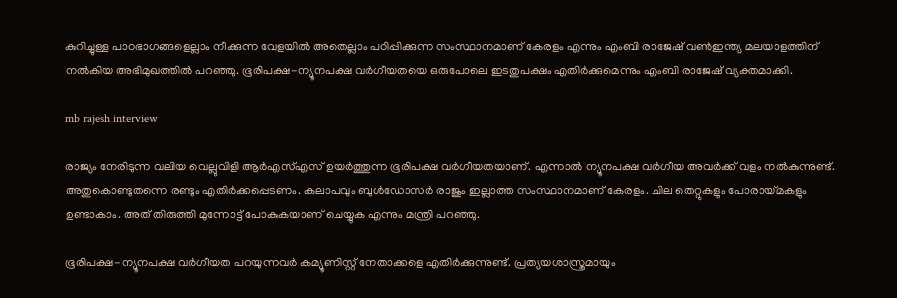കുറിച്ചുള്ള പാഠഭാഗങ്ങളെല്ലാം നീക്കുന്ന വേളയില്‍ അതെല്ലാം പഠിപ്പിക്കുന്ന സംസ്ഥാനമാണ് കേരളം എന്നും എംബി രാജേഷ് വണ്‍ഇന്ത്യ മലയാളത്തിന് നല്‍കിയ അഭിമുഖത്തില്‍ പറഞ്ഞു. ഭൂരിപക്ഷ-ന്യൂനപക്ഷ വര്‍ഗീയതയെ ഒരുപോലെ ഇടതുപക്ഷം എതിര്‍ക്കുമെന്നും എംബി രാജേഷ് വ്യക്തമാക്കി.

mb rajesh interview

രാജ്യം നേരിടുന്ന വലിയ വെല്ലുവിളി ആര്‍എസ്എസ് ഉയര്‍ത്തുന്ന ഭൂരിപക്ഷ വര്‍ഗീയതയാണ്. എന്നാല്‍ ന്യൂനപക്ഷ വര്‍ഗീയ അവര്‍ക്ക് വളം നല്‍കുന്നുണ്ട്. അതുകൊണ്ടുതന്നെ രണ്ടും എതിര്‍ക്കപ്പെടണം. കലാപവും ബുള്‍ഡോസര്‍ രാജും ഇല്ലാത്ത സംസ്ഥാനമാണ് കേരളം. ചില തെറ്റുകളും പോരായ്മകളും ഉണ്ടാകാം. അത് തിരുത്തി മുന്നോട്ട് പോകുകയാണ് ചെയ്യുക എന്നും മന്ത്രി പറഞ്ഞു.

ഭൂരിപക്ഷ-ന്യൂനപക്ഷ വര്‍ഗീയത പറയുന്നവര്‍ കമ്യൂണിസ്റ്റ് നേതാക്കളെ എതിര്‍ക്കുന്നുണ്ട്. പ്രത്യയശാസ്ത്രമായും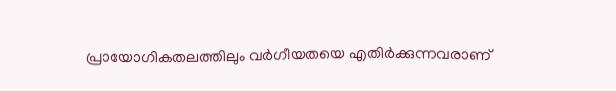പ്രായോഗികതലത്തിലും വര്‍ഗീയതയെ എതിര്‍ക്കുന്നവരാണ്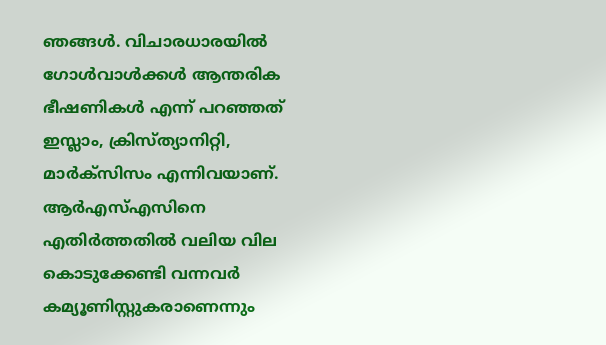ഞങ്ങള്‍. വിചാരധാരയില്‍ ഗോള്‍വാള്‍ക്കള്‍ ആന്തരിക ഭീഷണികള്‍ എന്ന് പറഞ്ഞത് ഇസ്ലാം, ക്രിസ്ത്യാനിറ്റി, മാര്‍ക്‌സിസം എന്നിവയാണ്. ആര്‍എസ്എസിനെ എതിര്‍ത്തതില്‍ വലിയ വില കൊടുക്കേണ്ടി വന്നവര്‍ കമ്യൂണിസ്റ്റുകരാണെന്നും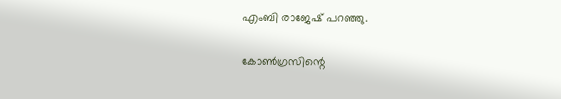എംബി രാജേഷ് പറഞ്ഞു.

കോണ്‍ഗ്രസിന്റെ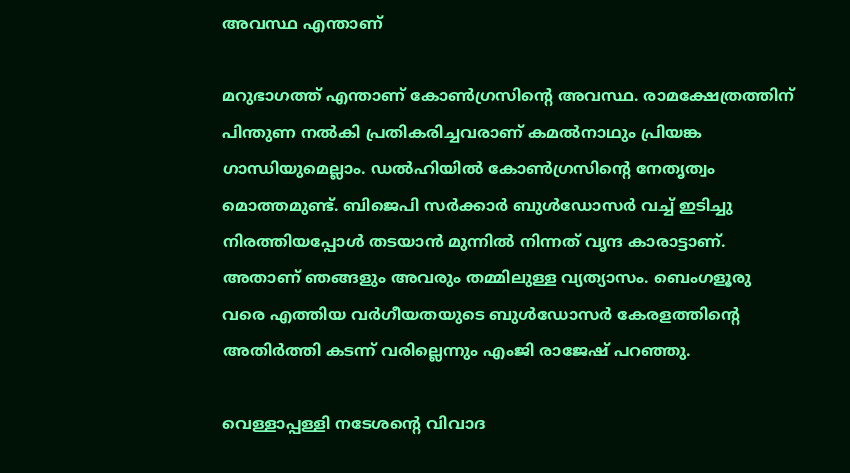അവസ്ഥ എന്താണ്

മറുഭാഗത്ത് എന്താണ് കോണ്‍ഗ്രസിന്റെ അവസ്ഥ. രാമക്ഷേത്രത്തിന് പിന്തുണ നല്‍കി പ്രതികരിച്ചവരാണ് കമല്‍നാഥും പ്രിയങ്ക ഗാന്ധിയുമെല്ലാം. ഡല്‍ഹിയില്‍ കോണ്‍ഗ്രസിന്റെ നേതൃത്വം മൊത്തമുണ്ട്. ബിജെപി സര്‍ക്കാര്‍ ബുള്‍ഡോസര്‍ വച്ച് ഇടിച്ചു നിരത്തിയപ്പോള്‍ തടയാന്‍ മുന്നില്‍ നിന്നത് വൃന്ദ കാരാട്ടാണ്. അതാണ് ഞങ്ങളും അവരും തമ്മിലുള്ള വ്യത്യാസം. ബെംഗളൂരു വരെ എത്തിയ വര്‍ഗീയതയുടെ ബുള്‍ഡോസര്‍ കേരളത്തിന്റെ അതിര്‍ത്തി കടന്ന് വരില്ലെന്നും എംജി രാജേഷ് പറഞ്ഞു.

വെള്ളാപ്പള്ളി നടേശന്റെ വിവാദ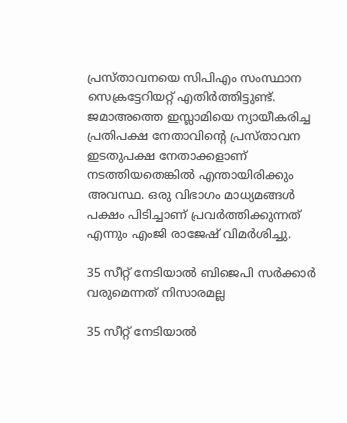പ്രസ്താവനയെ സിപിഎം സംസ്ഥാന സെക്രട്ടേറിയറ്റ് എതിര്‍ത്തിട്ടുണ്ട്. ജമാഅത്തെ ഇസ്ലാമിയെ ന്യായീകരിച്ച പ്രതിപക്ഷ നേതാവിന്റെ പ്രസ്താവന ഇടതുപക്ഷ നേതാക്കളാണ് നടത്തിയതെങ്കില്‍ എന്തായിരിക്കും അവസ്ഥ. ഒരു വിഭാഗം മാധ്യമങ്ങള്‍ പക്ഷം പിടിച്ചാണ് പ്രവര്‍ത്തിക്കുന്നത് എന്നും എംജി രാജേഷ് വിമര്‍ശിച്ചു.

35 സീറ്റ് നേടിയാല്‍ ബിജെപി സര്‍ക്കാര്‍ വരുമെന്നത് നിസാരമല്ല

35 സീറ്റ് നേടിയാല്‍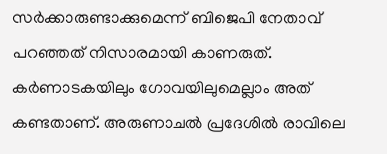സര്‍ക്കാരുണ്ടാക്കുമെന്ന് ബിജെപി നേതാവ് പറഞ്ഞത് നിസാരമായി കാണരുത്. കര്‍ണാടകയിലും ഗോവയിലുമെല്ലാം അത് കണ്ടതാണ്. അരുണാചല്‍ പ്രദേശില്‍ രാവിലെ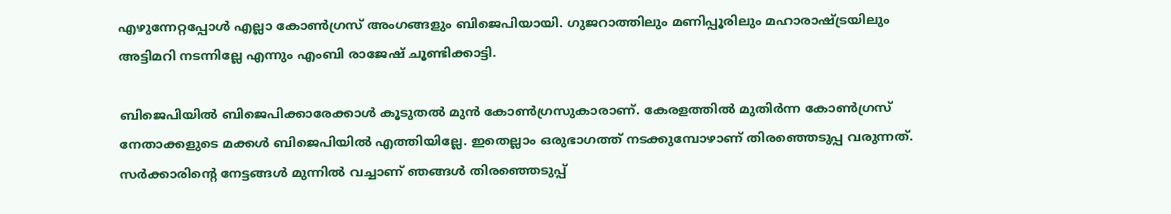എഴുന്നേറ്റപ്പോള്‍ എല്ലാ കോണ്‍ഗ്രസ് അംഗങ്ങളും ബിജെപിയായി. ഗുജറാത്തിലും മണിപ്പൂരിലും മഹാരാഷ്ട്രയിലും അട്ടിമറി നടന്നില്ലേ എന്നും എംബി രാജേഷ് ചൂണ്ടിക്കാട്ടി.

ബിജെപിയില്‍ ബിജെപിക്കാരേക്കാള്‍ കൂടുതല്‍ മുന്‍ കോണ്‍ഗ്രസുകാരാണ്. കേരളത്തില്‍ മുതിര്‍ന്ന കോണ്‍ഗ്രസ് നേതാക്കളുടെ മക്കള്‍ ബിജെപിയില്‍ എത്തിയില്ലേ. ഇതെല്ലാം ഒരുഭാഗത്ത് നടക്കുമ്പോഴാണ് തിരഞ്ഞെടുപ്പ വരുന്നത്. സര്‍ക്കാരിന്റെ നേട്ടങ്ങള്‍ മുന്നില്‍ വച്ചാണ് ഞങ്ങള്‍ തിരഞ്ഞെടുപ്പ്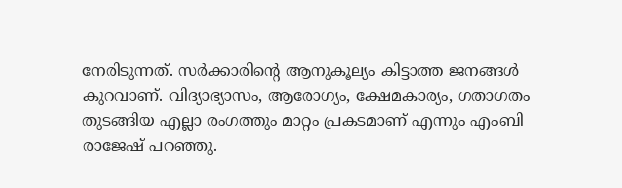നേരിടുന്നത്. സര്‍ക്കാരിന്റെ ആനുകൂല്യം കിട്ടാത്ത ജനങ്ങള്‍ കുറവാണ്. വിദ്യാഭ്യാസം, ആരോഗ്യം, ക്ഷേമകാര്യം, ഗതാഗതം തുടങ്ങിയ എല്ലാ രംഗത്തും മാറ്റം പ്രകടമാണ് എന്നും എംബി രാജേഷ് പറഞ്ഞു.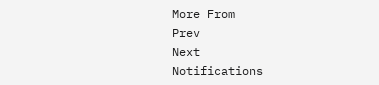More From
Prev
Next
Notifications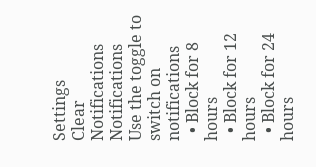Settings
Clear Notifications
Notifications
Use the toggle to switch on notifications
  • Block for 8 hours
  • Block for 12 hours
  • Block for 24 hours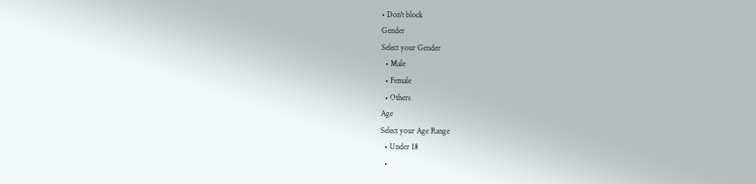• Don't block
Gender
Select your Gender
  • Male
  • Female
  • Others
Age
Select your Age Range
  • Under 18
  •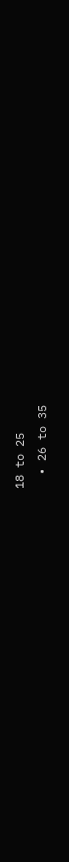18 to 25
  • 26 to 35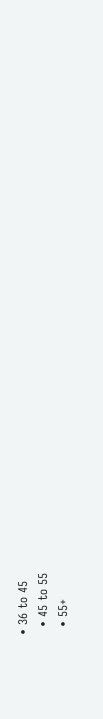• 36 to 45
  • 45 to 55
  • 55+